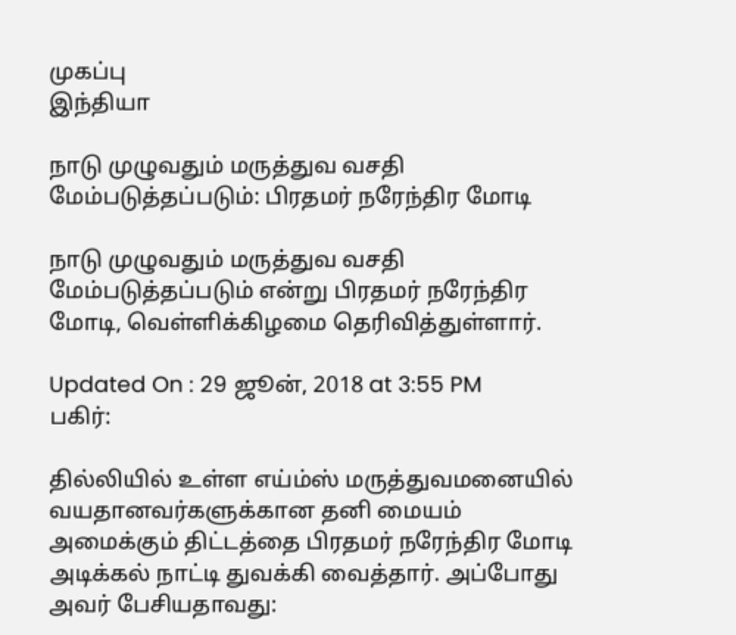முகப்பு
இந்தியா

நாடு முழுவதும் மருத்துவ வசதி மேம்படுத்தப்படும்: பிரதமர் நரேந்திர மோடி

நாடு முழுவதும் மருத்துவ வசதி மேம்படுத்தப்படும் என்று பிரதமர் நரேந்திர மோடி, வெள்ளிக்கிழமை தெரிவித்துள்ளார்.

Updated On : 29 ஜூன், 2018 at 3:55 PM
பகிர்:

தில்லியில் உள்ள எய்ம்ஸ் மருத்துவமனையில் வயதானவர்களுக்கான தனி மையம் அமைக்கும் திட்டத்தை பிரதமர் நரேந்திர மோடி அடிக்கல் நாட்டி துவக்கி வைத்தார். அப்போது அவர் பேசியதாவது: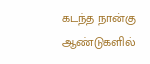கடந்த நான்கு ஆண்டுகளில்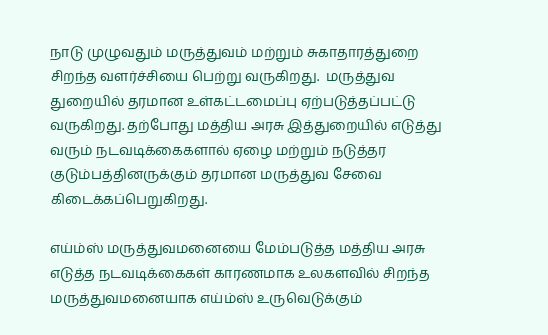நாடு முழுவதும் மருத்துவம் மற்றும் சுகாதாரத்துறை சிறந்த வளர்ச்சியை பெற்று வருகிறது.  மருத்துவ துறையில் தரமான உள்கட்டமைப்பு ஏற்படுத்தப்பட்டு வருகிறது. தற்போது மத்திய அரசு இத்துறையில் எடுத்து வரும் நடவடிக்கைகளால் ஏழை மற்றும் நடுத்தர குடும்பத்தினருக்கும் தரமான மருத்துவ சேவை கிடைக்கப்பெறுகிறது.

எய்ம்ஸ் மருத்துவமனையை மேம்படுத்த மத்திய அரசு எடுத்த நடவடிக்கைகள் காரணமாக உலகளவில் சிறந்த மருத்துவமனையாக எய்ம்ஸ் உருவெடுக்கும்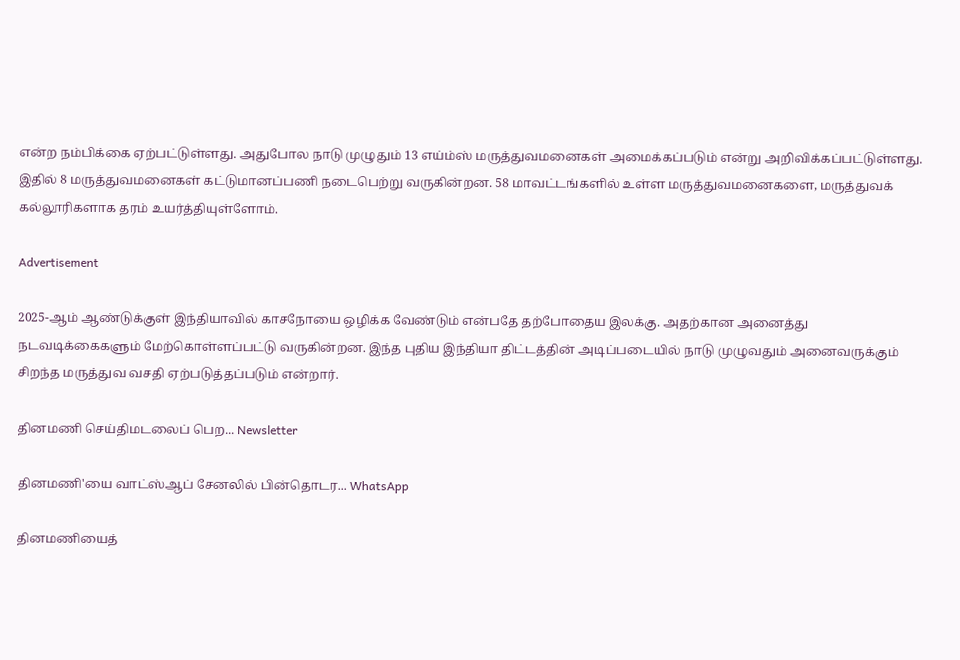என்ற நம்பிக்கை ஏற்பட்டுள்ளது. அதுபோல நாடு முழுதும் 13 எய்ம்ஸ் மருத்துவமனைகள் அமைக்கப்படும் என்று அறிவிக்கப்பட்டுள்ளது. இதில் 8 மருத்துவமனைகள் கட்டுமானப்பணி நடைபெற்று வருகின்றன. 58 மாவட்டங்களில் உள்ள மருத்துவமனைகளை, மருத்துவக் கல்லூரிகளாக தரம் உயர்த்தியுள்ளோம்.

Advertisement

2025-ஆம் ஆண்டுக்குள் இந்தியாவில் காசநோயை ஒழிக்க வேண்டும் என்பதே தற்போதைய இலக்கு. அதற்கான அனைத்து நடவடிக்கைகளும் மேற்கொள்ளப்பட்டு வருகின்றன. இந்த புதிய இந்தியா திட்டத்தின் அடிப்படையில் நாடு முழுவதும் அனைவருக்கும் சிறந்த மருத்துவ வசதி ஏற்படுத்தப்படும் என்றார்.

தினமணி செய்திமடலைப் பெற... Newsletter

தினமணி'யை வாட்ஸ்ஆப் சேனலில் பின்தொடர... WhatsApp

தினமணியைத்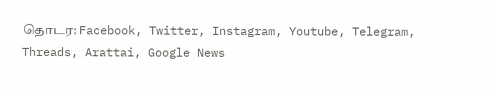தொடர: Facebook, Twitter, Instagram, Youtube, Telegram, Threads, Arattai, Google News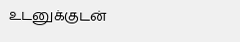உடனுக்குடன்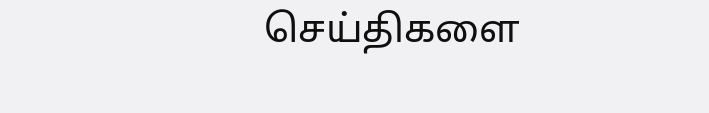செய்திகளை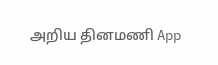அறிய தினமணி App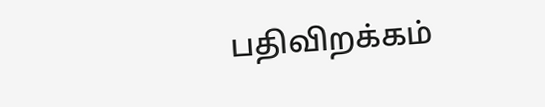பதிவிறக்கம்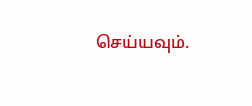செய்யவும்.